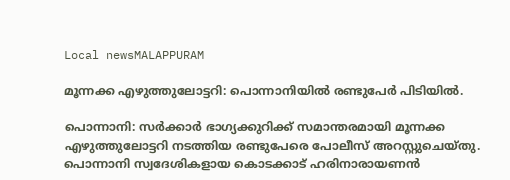Local newsMALAPPURAM

മൂന്നക്ക എഴുത്തുലോട്ടറി: പൊന്നാനിയിൽ രണ്ടുപേർ പിടിയിൽ.

പൊന്നാനി: സർക്കാർ ഭാഗ്യക്കുറിക്ക് സമാന്തരമായി മൂന്നക്ക എഴുത്തുലോട്ടറി നടത്തിയ രണ്ടുപേരെ പോലീസ് അറസ്റ്റുചെയ്തു. പൊന്നാനി സ്വദേശികളായ കൊടക്കാട് ഹരിനാരായണൻ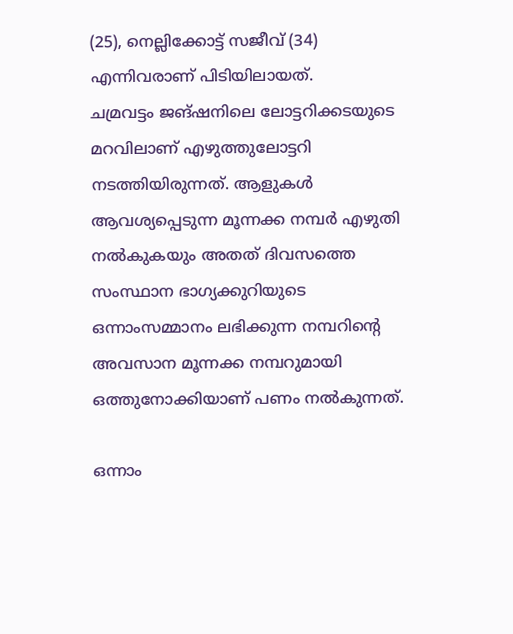(25), നെല്ലിക്കോട്ട് സജീവ് (34) എന്നിവരാണ് പിടിയിലായത്.
ചമ്രവട്ടം ജങ്ഷനിലെ ലോട്ടറിക്കടയുടെ മറവിലാണ് എഴുത്തുലോട്ടറി നടത്തിയിരുന്നത്. ആളുകൾ ആവശ്യപ്പെടുന്ന മൂന്നക്ക നമ്പർ എഴുതി നൽകുകയും അതത് ദിവസത്തെ സംസ്ഥാന ഭാഗ്യക്കുറിയുടെ ഒന്നാംസമ്മാനം ലഭിക്കുന്ന നമ്പറിന്റെ അവസാന മൂന്നക്ക നമ്പറുമായി ഒത്തുനോക്കിയാണ് പണം നൽകുന്നത്.

ഒന്നാം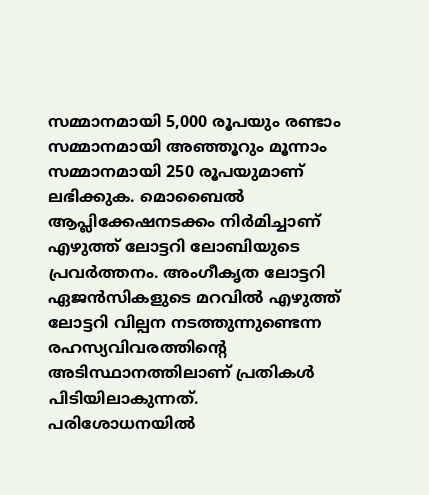സമ്മാനമായി 5,000 രൂപയും രണ്ടാം സമ്മാനമായി അഞ്ഞൂറും മൂന്നാം സമ്മാനമായി 250 രൂപയുമാണ് ലഭിക്കുക. മൊബൈൽ ആപ്ലിക്കേഷനടക്കം നിർമിച്ചാണ് എഴുത്ത് ലോട്ടറി ലോബിയുടെ പ്രവർത്തനം. അംഗീകൃത ലോട്ടറി ഏജൻസികളുടെ മറവിൽ എഴുത്ത് ലോട്ടറി വില്പന നടത്തുന്നുണ്ടെന്ന രഹസ്യവിവരത്തിന്റെ അടിസ്ഥാനത്തിലാണ് പ്രതികൾ പിടിയിലാകുന്നത്. പരിശോധനയിൽ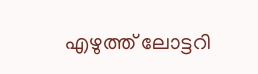എഴുത്ത് ലോട്ടറി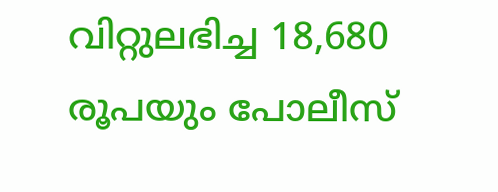വിറ്റുലഭിച്ച 18,680 രൂപയും പോലീസ്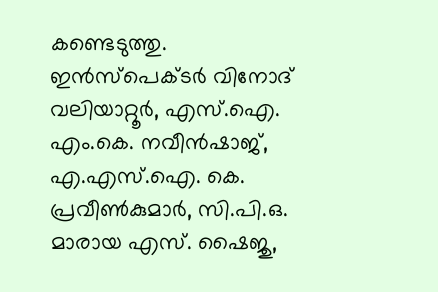കണ്ടെടുത്തു.
ഇൻസ്പെക്ടർ വിനോദ് വലിയാറ്റൂർ, എസ്.ഐ. എം.കെ. നവീൻഷാജ്, എ.എസ്.ഐ. കെ. പ്രവീൺകുമാർ, സി.പി.ഒ. മാരായ എസ്. ഷൈജു,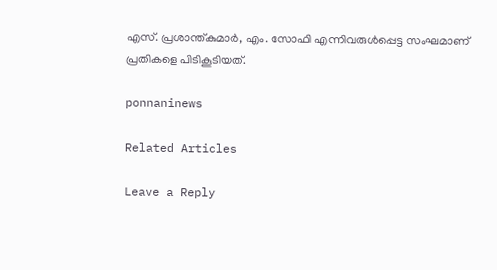എസ്. പ്രശാന്ത്‌കുമാർ, എം. സോഫി എന്നിവരുൾപ്പെട്ട സംഘമാണ് പ്രതികളെ പിടികൂടിയത്.

ponnaninews

Related Articles

Leave a Reply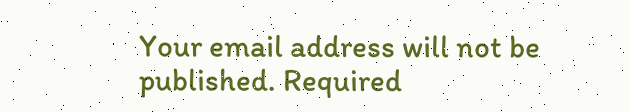Your email address will not be published. Required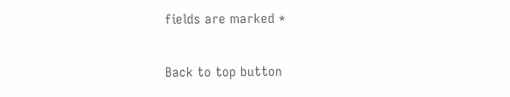fields are marked *

Back to top button